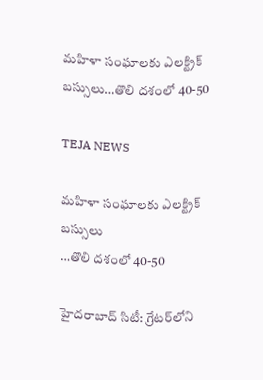మహిళా సంఘాలకు ఎలక్ట్రిక్‌ బస్సులు…తొలి దశంలో 40-50

TEJA NEWS

మహిళా సంఘాలకు ఎలక్ట్రిక్‌ బస్సులు
…తొలి దశంలో 40-50

హైదరాబాద్‌ సిటీ: గ్రేటర్‌లోని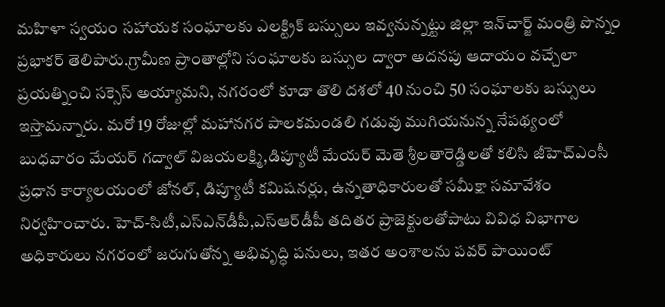మహిళా స్వయం సహాయక సంఘాలకు ఎలక్ట్రిక్‌ బస్సులు ఇవ్వనున్నట్టు జిల్లా ఇన్‌చార్జ్‌ మంత్రి పొన్నం ప్రభాకర్‌ తెలిపారు.గ్రామీణ ప్రాంతాల్లోని సంఘాలకు బస్సుల ద్వారా అదనపు ఆదాయం వచ్చేలా ప్రయత్నించి సక్సెస్‌ అయ్యామని, నగరంలో కూడా తొలి దశలో 40 నుంచి 50 సంఘాలకు బస్సులు ఇస్తామన్నారు. మరో 19 రోజుల్లో మహానగర పాలకమండలి గడువు ముగియనున్న నేపథ్యంలో బుధవారం మేయర్‌ గద్వాల్‌ విజయలక్ష్మి,డిప్యూటీ మేయర్‌ మెతె శ్రీలతారెడ్డిలతో కలిసి జీహెచ్‌ఎంసీ ప్రధాన కార్యాలయంలో జోనల్‌, డిప్యూటీ కమిషనర్లు, ఉన్నతాధికారులతో సమీక్షా సమావేశం నిర్వహించారు. హెచ్‌-సిటీ,ఎస్‌ఎన్‌డీపీ,ఎస్‌ఆర్‌డీపీ తదితర ప్రాజెక్టులతోపాటు వివిధ విభాగాల అధికారులు నగరంలో జరుగుతోన్న అభివృద్ధి పనులు, ఇతర అంశాలను పవర్‌ పాయింట్‌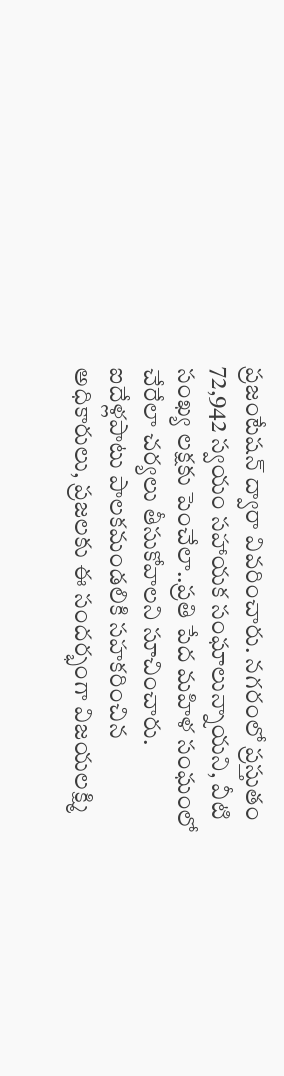ప్రజంటేషన్‌ ద్వారా వివరించారు. నగరంలో ప్రస్తుతం 72,942 స్వయం సహాయక సంఘాలున్నాయని, వీటి సంఖ్య లక్షకు పెంచేలా..ప్రతి పేద మహిళ సంఘంలో చేరేలా చర్యలు తీసుకోవాలని సూచించారు. ఐదేళ్లపాటు పాలకమండలికి సహకరించిన అధికారులు, ప్రజలకు ఈ సందర్భంగా విజయలక్ష్మి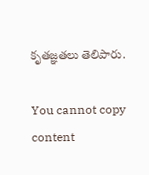కృతజ్ఞతలు తెలిపారు.

You cannot copy content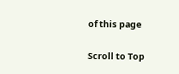of this page

Scroll to Top